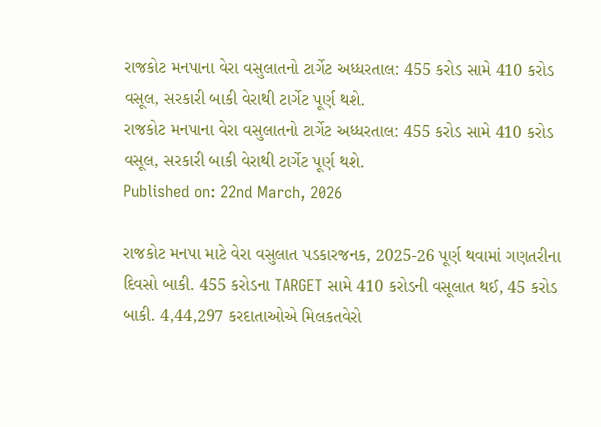રાજકોટ મનપાના વેરા વસુલાતનો ટાર્ગેટ અધ્ધરતાલ: 455 કરોડ સામે 410 કરોડ વસૂલ, સરકારી બાકી વેરાથી ટાર્ગેટ પૂર્ણ થશે.
રાજકોટ મનપાના વેરા વસુલાતનો ટાર્ગેટ અધ્ધરતાલ: 455 કરોડ સામે 410 કરોડ વસૂલ, સરકારી બાકી વેરાથી ટાર્ગેટ પૂર્ણ થશે.
Published on: 22nd March, 2026

રાજકોટ મનપા માટે વેરા વસુલાત પડકારજનક, 2025-26 પૂર્ણ થવામાં ગણતરીના દિવસો બાકી. 455 કરોડના TARGET સામે 410 કરોડની વસૂલાત થઈ, 45 કરોડ બાકી. 4,44,297 કરદાતાઓએ મિલકતવેરો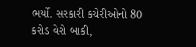ભર્યો. સરકારી કચેરીઓનો 80 કરોડ વેરો બાકી,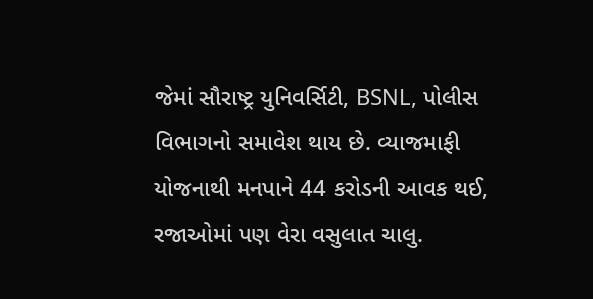જેમાં સૌરાષ્ટ્ર યુનિવર્સિટી, BSNL, પોલીસ વિભાગનો સમાવેશ થાય છે. વ્યાજમાફી યોજનાથી મનપાને 44 કરોડની આવક થઈ, રજાઓમાં પણ વેરા વસુલાત ચાલુ.